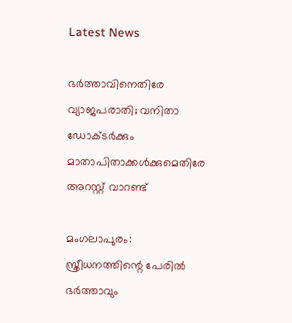Latest News

ഭര്‍ത്താവിനെതിരേ വ്യാജപരാതി; വനിതാ ഡോക്ടര്‍ക്കും മാതാപിതാക്കള്‍ക്കുമെതിരേ അറസ്റ്റ് വാറണ്ട്‌

മംഗലാപുരം: സ്ത്രീധനത്തിന്റെ പേരില്‍ ഭര്‍ത്താവും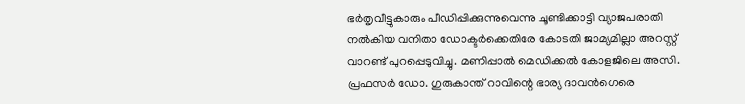ഭര്‍തൃവീട്ടുകാരും പീഡിപ്പിക്കുന്നുവെന്നു ചൂണ്ടിക്കാട്ടി വ്യാജപരാതി നല്‍കിയ വനിതാ ഡോക്ടര്‍ക്കെതിരേ കോടതി ജാമ്യമില്ലാ അറസ്റ്റ് വാറണ്ട് പുറപ്പെടുവിച്ചു. മണിപ്പാല്‍ മെഡിക്കല്‍ കോളജിലെ അസി. പ്രഫസര്‍ ഡോ. ഗുരുകാന്ത് റാവിന്റെ ഭാര്യ ദാവന്‍ഗെരെ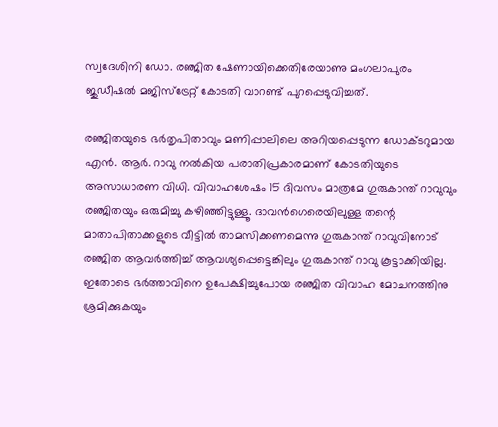സ്വദേശിനി ഡോ. രഞ്ജിത ഷേണായിക്കെതിരേയാണു മംഗലാപുരം ജുഡീഷല്‍ മജിസ്‌ട്രേറ്റ് കോടതി വാറണ്ട് പുറപ്പെടുവിച്ചത്.

രഞ്ജിതയുടെ ഭര്‍തൃപിതാവും മണിപ്പാലിലെ അറിയപ്പെടുന്ന ഡോക്ടറുമായ എന്‍. ആര്‍. റാവു നല്‍കിയ പരാതിപ്രകാരമാണ് കോടതിയുടെ അസാധാരണ വിധി. വിവാഹശേഷം 15 ദിവസം മാത്രമേ ഗുരുകാന്ത് റാവുവും രഞ്ജിതയും ഒരുമിച്ചു കഴിഞ്ഞിട്ടുള്ളൂ. ദാവന്‍ഗെരെയിലുള്ള തന്റെ മാതാപിതാക്കളുടെ വീട്ടില്‍ താമസിക്കണമെന്നു ഗുരുകാന്ത് റാവുവിനോട് രഞ്ജിത ആവര്‍ത്തിച്ച് ആവശ്യപ്പെട്ടെങ്കിലും ഗുരുകാന്ത് റാവു കൂട്ടാക്കിയില്ല. ഇതോടെ ഭര്‍ത്താവിനെ ഉപേക്ഷിച്ചുപോയ രഞ്ജിത വിവാഹ മോചനത്തിനു ശ്രമിക്കുകയും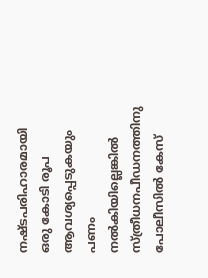നഷ്ടപരിഹാരമായി ഒരു കോടി രൂപ ആവശ്യപ്പെടുകയും പണം നല്‍കിയില്ലെങ്കില്‍ സ്ത്രീധനപീഡനത്തിനു പോലീസില്‍ കേസ്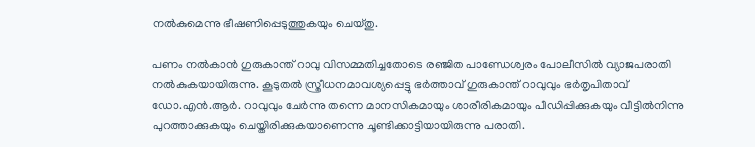നല്‍കുമെന്നു ഭീഷണിപ്പെടുത്തുകയും ചെയ്തു.

പണം നല്‍കാന്‍ ഗുരുകാന്ത് റാവു വിസമ്മതിച്ചതോടെ രഞ്ജിത പാണ്ഡേശ്വരം പോലീസില്‍ വ്യാജപരാതി നല്‍കുകയായിരുന്നു. കൂടുതല്‍ സ്ത്രീധനമാവശ്യപ്പെട്ടു ഭര്‍ത്താവ് ഗുരുകാന്ത് റാവുവും ഭര്‍തൃപിതാവ് ഡോ.എന്‍.ആര്‍. റാവുവും ചേര്‍ന്നു തന്നെ മാനസികമായും ശാരീരികമായും പീഡിപ്പിക്കുകയും വീട്ടില്‍നിന്നു പുറത്താക്കുകയും ചെയ്തിരിക്കുകയാണെന്നു ചൂണ്ടിക്കാട്ടിയായിരുന്നു പരാതി.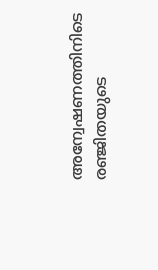അന്വേഷണത്തിനിടെ രഞ്ജിതയുടെ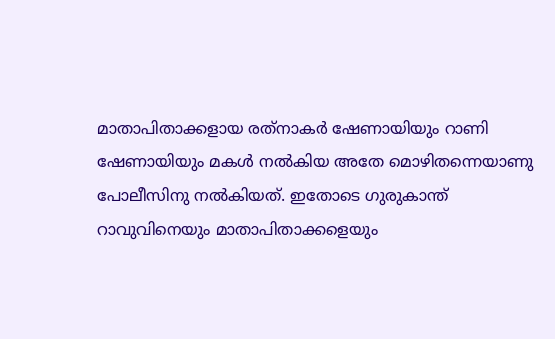മാതാപിതാക്കളായ രത്‌നാകര്‍ ഷേണായിയും റാണി ഷേണായിയും മകള്‍ നല്‍കിയ അതേ മൊഴിതന്നെയാണു പോലീസിനു നല്‍കിയത്. ഇതോടെ ഗുരുകാന്ത് റാവുവിനെയും മാതാപിതാക്കളെയും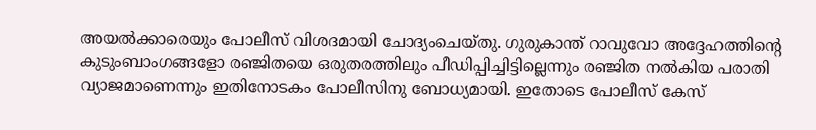അയല്‍ക്കാരെയും പോലീസ് വിശദമായി ചോദ്യംചെയ്തു. ഗുരുകാന്ത് റാവുവോ അദ്ദേഹത്തിന്റെ കുടുംബാംഗങ്ങളോ രഞ്ജിതയെ ഒരുതരത്തിലും പീഡിപ്പിച്ചിട്ടില്ലെന്നും രഞ്ജിത നല്‍കിയ പരാതി വ്യാജമാണെന്നും ഇതിനോടകം പോലീസിനു ബോധ്യമായി. ഇതോടെ പോലീസ് കേസ്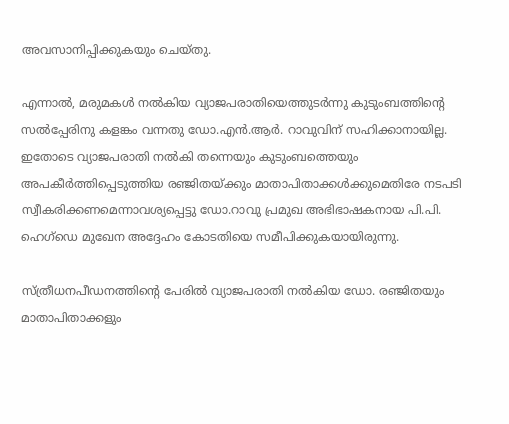അവസാനിപ്പിക്കുകയും ചെയ്തു.

എന്നാല്‍, മരുമകള്‍ നല്‍കിയ വ്യാജപരാതിയെത്തുടര്‍ന്നു കുടുംബത്തിന്റെ സല്‍പ്പേരിനു കളങ്കം വന്നതു ഡോ.എന്‍.ആര്‍. റാവുവിന് സഹിക്കാനായില്ല. ഇതോടെ വ്യാജപരാതി നല്‍കി തന്നെയും കുടുംബത്തെയും അപകീര്‍ത്തിപ്പെടുത്തിയ രഞ്ജിതയ്ക്കും മാതാപിതാക്കള്‍ക്കുമെതിരേ നടപടി സ്വീകരിക്കണമെന്നാവശ്യപ്പെട്ടു ഡോ.റാവു പ്രമുഖ അഭിഭാഷകനായ പി.പി. ഹെഗ്‌ഡെ മുഖേന അദ്ദേഹം കോടതിയെ സമീപിക്കുകയായിരുന്നു.

സ്ത്രീധനപീഡനത്തിന്റെ പേരില്‍ വ്യാജപരാതി നല്‍കിയ ഡോ. രഞ്ജിതയും മാതാപിതാക്കളും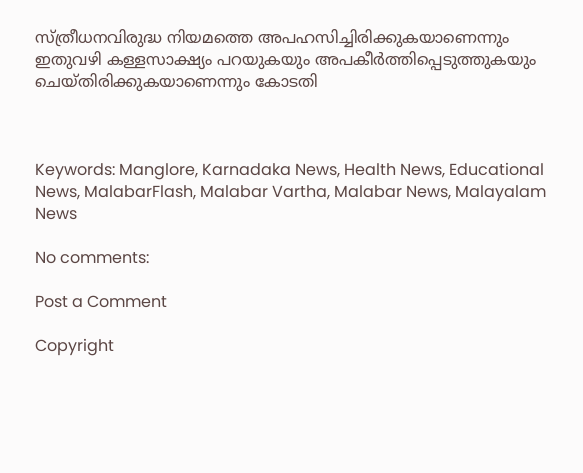സ്ത്രീധനവിരുദ്ധ നിയമത്തെ അപഹസിച്ചിരിക്കുകയാണെന്നും ഇതുവഴി കള്ളസാക്ഷ്യം പറയുകയും അപകീര്‍ത്തിപ്പെടുത്തുകയും ചെയ്തിരിക്കുകയാണെന്നും കോടതി



Keywords: Manglore, Karnadaka News, Health News, Educational News, MalabarFlash, Malabar Vartha, Malabar News, Malayalam News

No comments:

Post a Comment

Copyright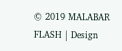© 2019 MALABAR FLASH | Design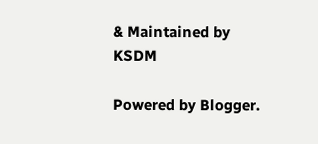& Maintained by KSDM

Powered by Blogger.